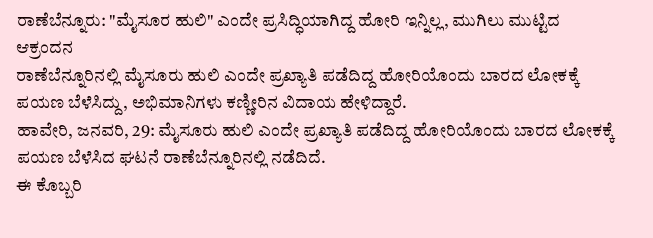ರಾಣೆಬೆನ್ನೂರು: "ಮೈಸೂರ ಹುಲಿ" ಎಂದೇ ಪ್ರಸಿದ್ಧಿಯಾಗಿದ್ದ ಹೋರಿ ಇನ್ನಿಲ್ಲ, ಮುಗಿಲು ಮುಟ್ಟಿದ ಆಕ್ರಂದನ
ರಾಣೆಬೆನ್ನೂರಿನಲ್ಲಿ ಮೈಸೂರು ಹುಲಿ ಎಂದೇ ಪ್ರಖ್ಯಾತಿ ಪಡೆದಿದ್ದ ಹೋರಿಯೊಂದು ಬಾರದ ಲೋಕಕ್ಕೆ ಪಯಣ ಬೆಳೆಸಿದ್ದು, ಅಭಿಮಾನಿಗಳು ಕಣ್ಣೀರಿನ ವಿದಾಯ ಹೇಳಿದ್ದಾರೆ.
ಹಾವೇರಿ, ಜನವರಿ, 29: ಮೈಸೂರು ಹುಲಿ ಎಂದೇ ಪ್ರಖ್ಯಾತಿ ಪಡೆದಿದ್ದ ಹೋರಿಯೊಂದು ಬಾರದ ಲೋಕಕ್ಕೆ ಪಯಣ ಬೆಳೆಸಿದ ಘಟನೆ ರಾಣೆಬೆನ್ನೂರಿನಲ್ಲಿ ನಡೆದಿದೆ.
ಈ ಕೊಬ್ಬರಿ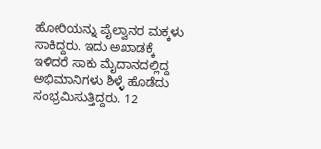ಹೋರಿಯನ್ನು ಪೈಲ್ವಾನರ ಮಕ್ಕಳು ಸಾಕಿದ್ದರು. ಇದು ಅಖಾಡಕ್ಕೆ ಇಳಿದರೆ ಸಾಕು ಮೈದಾನದಲ್ಲಿದ್ದ ಅಭಿಮಾನಿಗಳು ಶಿಳ್ಳೆ ಹೊಡೆದು ಸಂಭ್ರಮಿಸುತ್ತಿದ್ದರು. 12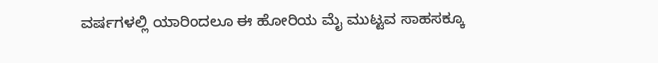ವರ್ಷಗಳಲ್ಲಿ ಯಾರಿಂದಲೂ ಈ ಹೋರಿಯ ಮೈ ಮುಟ್ಟವ ಸಾಹಸಕ್ಕೂ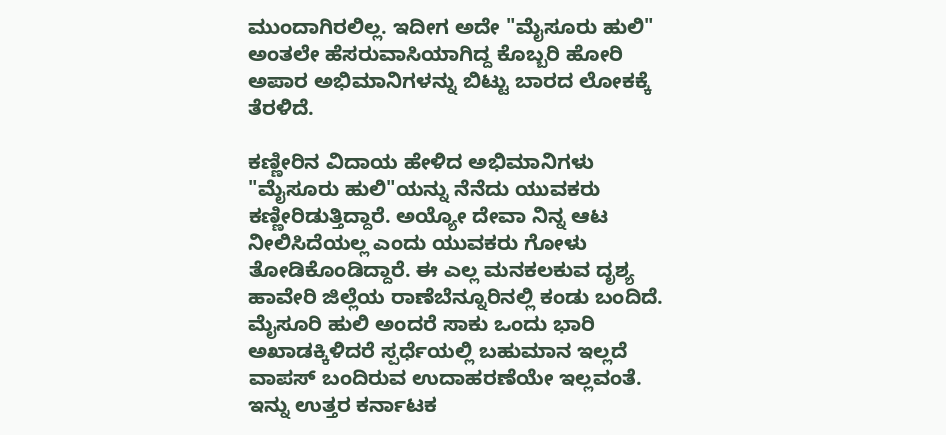ಮುಂದಾಗಿರಲಿಲ್ಲ. ಇದೀಗ ಅದೇ "ಮೈಸೂರು ಹುಲಿ" ಅಂತಲೇ ಹೆಸರುವಾಸಿಯಾಗಿದ್ದ ಕೊಬ್ಬರಿ ಹೋರಿ ಅಪಾರ ಅಭಿಮಾನಿಗಳನ್ನು ಬಿಟ್ಟು ಬಾರದ ಲೋಕಕ್ಕೆ ತೆರಳಿದೆ.

ಕಣ್ಣೀರಿನ ವಿದಾಯ ಹೇಳಿದ ಅಭಿಮಾನಿಗಳು
"ಮೈಸೂರು ಹುಲಿ"ಯನ್ನು ನೆನೆದು ಯುವಕರು ಕಣ್ಣೀರಿಡುತ್ತಿದ್ದಾರೆ. ಅಯ್ಯೋ ದೇವಾ ನಿನ್ನ ಆಟ ನೀಲಿಸಿದೆಯಲ್ಲ ಎಂದು ಯುವಕರು ಗೋಳು ತೋಡಿಕೊಂಡಿದ್ದಾರೆ. ಈ ಎಲ್ಲ ಮನಕಲಕುವ ದೃಶ್ಯ ಹಾವೇರಿ ಜಿಲ್ಲೆಯ ರಾಣೆಬೆನ್ನೂರಿನಲ್ಲಿ ಕಂಡು ಬಂದಿದೆ. ಮೈಸೂರಿ ಹುಲಿ ಅಂದರೆ ಸಾಕು ಒಂದು ಭಾರಿ ಅಖಾಡಕ್ಕಿಳಿದರೆ ಸ್ಪರ್ಧೆಯಲ್ಲಿ ಬಹುಮಾನ ಇಲ್ಲದೆ ವಾಪಸ್ ಬಂದಿರುವ ಉದಾಹರಣೆಯೇ ಇಲ್ಲವಂತೆ. ಇನ್ನು ಉತ್ತರ ಕರ್ನಾಟಕ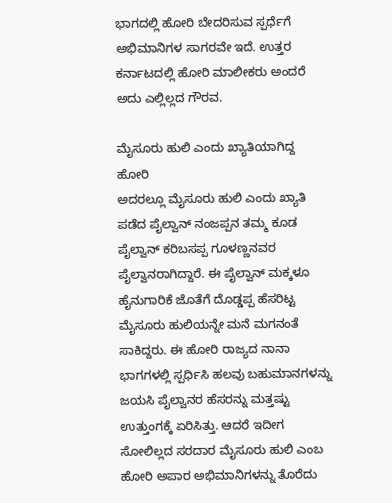ಭಾಗದಲ್ಲಿ ಹೋರಿ ಬೇದರಿಸುವ ಸ್ಪರ್ಧೆಗೆ ಅಭಿಮಾನಿಗಳ ಸಾಗರವೇ ಇದೆ. ಉತ್ತರ ಕರ್ನಾಟದಲ್ಲಿ ಹೋರಿ ಮಾಲೀಕರು ಅಂದರೆ ಅದು ಎಲ್ಲಿಲ್ಲದ ಗೌರವ.

ಮೈಸೂರು ಹುಲಿ ಎಂದು ಖ್ಯಾತಿಯಾಗಿದ್ದ ಹೋರಿ
ಅದರಲ್ಲೂ ಮೈಸೂರು ಹುಲಿ ಎಂದು ಖ್ಯಾತಿ ಪಡೆದ ಪೈಲ್ವಾನ್ ನಂಜಪ್ಪನ ತಮ್ಮ ಕೂಡ ಪೈಲ್ವಾನ್ ಕರಿಬಸಪ್ಪ ಗೂಳಣ್ಣನವರ ಪೈಲ್ವಾನರಾಗಿದ್ದಾರೆ. ಈ ಪೈಲ್ವಾನ್ ಮಕ್ಕಳೂ ಹೈನುಗಾರಿಕೆ ಜೊತೆಗೆ ದೊಡ್ಡಪ್ಪ ಹೆಸರಿಟ್ಟ ಮೈಸೂರು ಹುಲಿಯನ್ನೇ ಮನೆ ಮಗನಂತೆ ಸಾಕಿದ್ದರು. ಈ ಹೋರಿ ರಾಜ್ಯದ ನಾನಾ ಭಾಗಗಳಲ್ಲಿ ಸ್ಪರ್ಧಿಸಿ ಹಲವು ಬಹುಮಾನಗಳನ್ನು ಜಯಸಿ ಪೈಲ್ವಾನರ ಹೆಸರನ್ನು ಮತ್ತಷ್ಟು ಉತ್ತುಂಗಕ್ಕೆ ಏರಿಸಿತ್ತು. ಆದರೆ ಇದೀಗ ಸೋಲಿಲ್ಲದ ಸರದಾರ ಮೈಸೂರು ಹುಲಿ ಎಂಬ ಹೋರಿ ಅಪಾರ ಅಭಿಮಾನಿಗಳನ್ನು ತೊರೆದು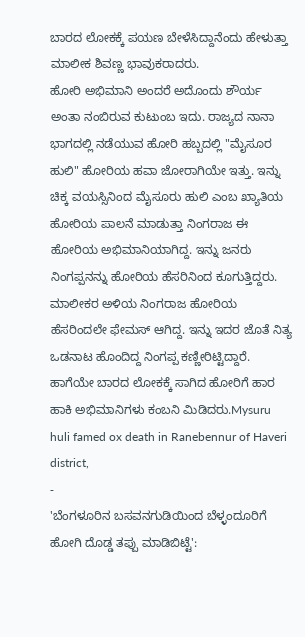ಬಾರದ ಲೋಕಕ್ಕೆ ಪಯಣ ಬೇಳೆಸಿದ್ದಾನೆಂದು ಹೇಳುತ್ತಾ ಮಾಲೀಕ ಶಿವಣ್ಣ ಭಾವುಕರಾದರು.
ಹೋರಿ ಅಭಿಮಾನಿ ಅಂದರೆ ಅದೊಂದು ಶೌರ್ಯ ಅಂತಾ ನಂಬಿರುವ ಕುಟುಂಬ ಇದು. ರಾಜ್ಯದ ನಾನಾ ಭಾಗದಲ್ಲಿ ನಡೆಯುವ ಹೋರಿ ಹಬ್ಬದಲ್ಲಿ "ಮೈಸೂರ ಹುಲಿ" ಹೋರಿಯ ಹವಾ ಜೋರಾಗಿಯೇ ಇತ್ತು. ಇನ್ನು ಚಿಕ್ಕ ವಯಸ್ಸಿನಿಂದ ಮೈಸೂರು ಹುಲಿ ಎಂಬ ಖ್ಯಾತಿಯ ಹೋರಿಯ ಪಾಲನೆ ಮಾಡುತ್ತಾ ನಿಂಗರಾಜ ಈ ಹೋರಿಯ ಅಭಿಮಾನಿಯಾಗಿದ್ದ. ಇನ್ನು ಜನರು ನಿಂಗಪ್ಪನನ್ನು ಹೋರಿಯ ಹೆಸರಿನಿಂದ ಕೂಗುತ್ತಿದ್ದರು. ಮಾಲೀಕರ ಅಳಿಯ ನಿಂಗರಾಜ ಹೋರಿಯ ಹೆಸರಿಂದಲೇ ಫೇಮಸ್ ಆಗಿದ್ದ. ಇನ್ನು ಇದರ ಜೊತೆ ನಿತ್ಯ ಒಡನಾಟ ಹೊಂದಿದ್ದ ನಿಂಗಪ್ಪ ಕಣ್ಣೀರಿಟ್ಟಿದ್ದಾರೆ. ಹಾಗೆಯೇ ಬಾರದ ಲೋಕಕ್ಕೆ ಸಾಗಿದ ಹೋರಿಗೆ ಹಾರ ಹಾಕಿ ಅಭಿಮಾನಿಗಳು ಕಂಬನಿ ಮಿಡಿದರು.Mysuru huli famed ox death in Ranebennur of Haveri district,
-
'ಬೆಂಗಳೂರಿನ ಬಸವನಗುಡಿಯಿಂದ ಬೆಳ್ಳಂದೂರಿಗೆ ಹೋಗಿ ದೊಡ್ಡ ತಪ್ಪು ಮಾಡಿಬಿಟ್ಟೆ':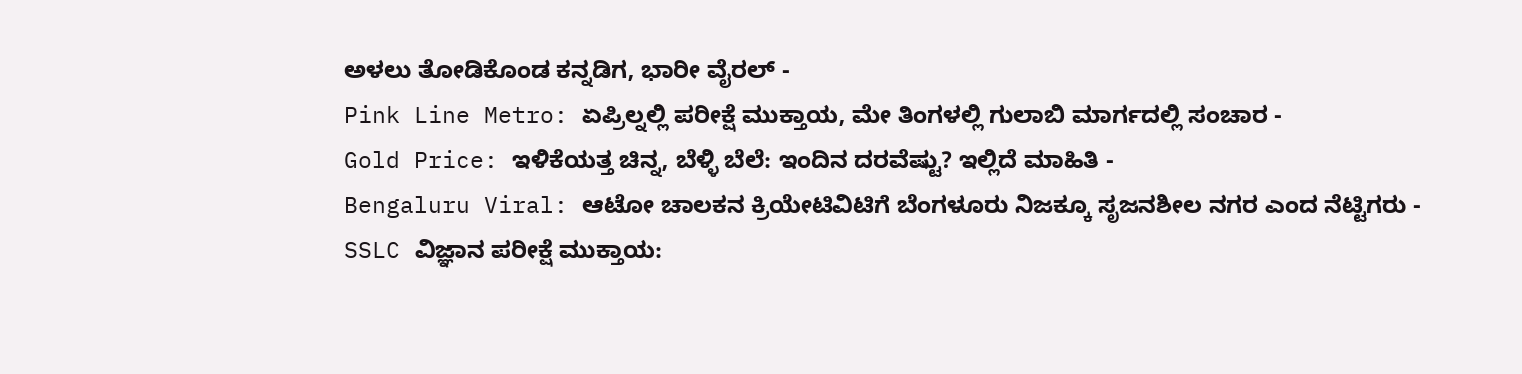ಅಳಲು ತೋಡಿಕೊಂಡ ಕನ್ನಡಿಗ, ಭಾರೀ ವೈರಲ್ -
Pink Line Metro: ಏಪ್ರಿಲ್ನಲ್ಲಿ ಪರೀಕ್ಷೆ ಮುಕ್ತಾಯ, ಮೇ ತಿಂಗಳಲ್ಲಿ ಗುಲಾಬಿ ಮಾರ್ಗದಲ್ಲಿ ಸಂಚಾರ -
Gold Price: ಇಳಿಕೆಯತ್ತ ಚಿನ್ನ, ಬೆಳ್ಳಿ ಬೆಲೆ: ಇಂದಿನ ದರವೆಷ್ಟು? ಇಲ್ಲಿದೆ ಮಾಹಿತಿ -
Bengaluru Viral: ಆಟೋ ಚಾಲಕನ ಕ್ರಿಯೇಟಿವಿಟಿಗೆ ಬೆಂಗಳೂರು ನಿಜಕ್ಕೂ ಸೃಜನಶೀಲ ನಗರ ಎಂದ ನೆಟ್ಟಿಗರು -
SSLC ವಿಜ್ಞಾನ ಪರೀಕ್ಷೆ ಮುಕ್ತಾಯ: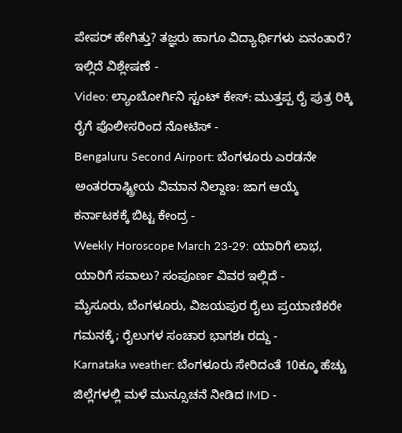ಪೇಪರ್ ಹೇಗಿತ್ತು? ತಜ್ಞರು ಹಾಗೂ ವಿದ್ಯಾರ್ಥಿಗಳು ಏನಂತಾರೆ? ಇಲ್ಲಿದೆ ವಿಶ್ಲೇಷಣೆ -
Video: ಲ್ಯಾಂಬೋರ್ಗಿನಿ ಸ್ಟಂಟ್ ಕೇಸ್: ಮುತ್ತಪ್ಪ ರೈ ಪುತ್ರ ರಿಕ್ಕಿ ರೈಗೆ ಪೊಲೀಸರಿಂದ ನೋಟಿಸ್ -
Bengaluru Second Airport: ಬೆಂಗಳೂರು ಎರಡನೇ ಅಂತರರಾಷ್ಟ್ರೀಯ ವಿಮಾನ ನಿಲ್ದಾಣ: ಜಾಗ ಆಯ್ಕೆ ಕರ್ನಾಟಕಕ್ಕೆ ಬಿಟ್ಟ ಕೇಂದ್ರ -
Weekly Horoscope March 23-29: ಯಾರಿಗೆ ಲಾಭ, ಯಾರಿಗೆ ಸವಾಲು? ಸಂಪೂರ್ಣ ವಿವರ ಇಲ್ಲಿದೆ -
ಮೈಸೂರು, ಬೆಂಗಳೂರು, ವಿಜಯಪುರ ರೈಲು ಪ್ರಯಾಣಿಕರೇ ಗಮನಕ್ಕೆ; ರೈಲುಗಳ ಸಂಚಾರ ಭಾಗಶಃ ರದ್ದು -
Karnataka weather: ಬೆಂಗಳೂರು ಸೇರಿದಂತೆ 10ಕ್ಕೂ ಹೆಚ್ಚು ಜಿಲ್ಲೆಗಳಲ್ಲಿ ಮಳೆ ಮುನ್ಸೂಚನೆ ನೀಡಿದ IMD -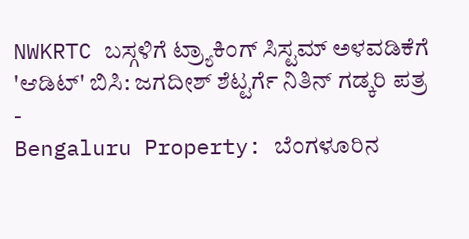NWKRTC ಬಸ್ಗಳಿಗೆ ಟ್ರ್ಯಾಕಿಂಗ್ ಸಿಸ್ಟಮ್ ಅಳವಡಿಕೆಗೆ 'ಆಡಿಟ್' ಬಿಸಿ: ಜಗದೀಶ್ ಶೆಟ್ಟರ್ಗೆ ನಿತಿನ್ ಗಡ್ಕರಿ ಪತ್ರ -
Bengaluru Property: ಬೆಂಗಳೂರಿನ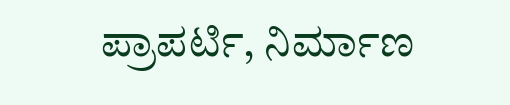ಪ್ರಾಪರ್ಟಿ, ನಿರ್ಮಾಣ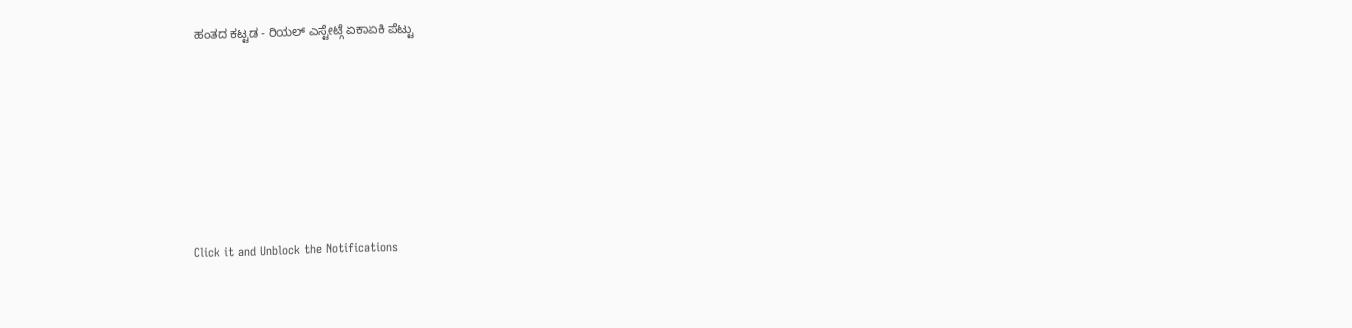ಹಂತದ ಕಟ್ಟಡ - ರಿಯಲ್ ಎಸ್ಟೇಟ್ಗೆ ಏಕಾಏಕಿ ಪೆಟ್ಟು











Click it and Unblock the Notifications